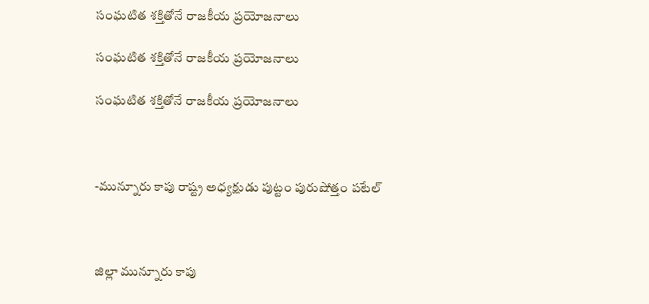సంఘటిత శక్తితోనే రాజకీయ ప్రయోజనాలు

సంఘటిత శక్తితోనే రాజకీయ ప్రయోజనాలు

సంఘటిత శక్తితోనే రాజకీయ ప్రయోజనాలు



-మున్నూరు కాపు రాష్ట్ర అధ్యక్షుడు పుట్టం పురుషోత్తం పటేల్



జిల్లా మున్నూరు కాపు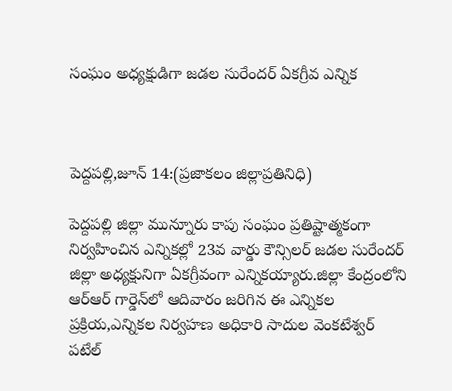సంఘం అధ్యక్షుడిగా జడల సురేందర్ ఏకగ్రీవ ఎన్నిక



పెద్దపల్లి,జూన్ 14:(ప్రజాకలం జిల్లాప్రతినిధి)

పెద్దపల్లి జిల్లా మున్నూరు కాపు సంఘం ప్రతిష్టాత్మకంగా నిర్వహించిన ఎన్నికల్లో 23వ వార్డు కౌన్సిలర్ జడల సురేందర్ జిల్లా అధ్యక్షునిగా ఏకగ్రీవంగా ఎన్నికయ్యారు.జిల్లా కేంద్రంలోని ఆర్ఆర్ గార్డెన్‌లో ఆదివారం జరిగిన ఈ ఎన్నికల ప్రక్రియ,ఎన్నికల నిర్వహణ అధికారి సాదుల వెంకటేశ్వర్ పటేల్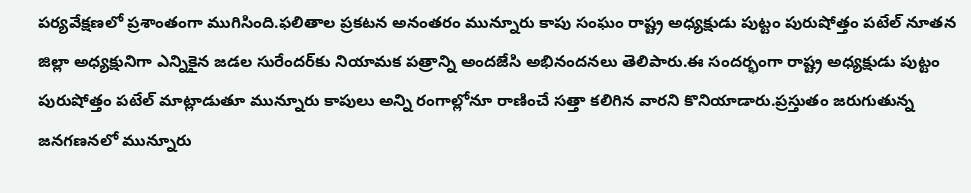పర్యవేక్షణలో ప్రశాంతంగా ముగిసింది.ఫలితాల ప్రకటన అనంతరం మున్నూరు కాపు సంఘం రాష్ట్ర అధ్యక్షుడు పుట్టం పురుషోత్తం పటేల్ నూతన జిల్లా అధ్యక్షునిగా ఎన్నికైన జడల సురేందర్‌కు నియామక పత్రాన్ని అందజేసి అభినందనలు తెలిపారు.ఈ సందర్భంగా రాష్ట్ర అధ్యక్షుడు పుట్టం పురుషోత్తం పటేల్ మాట్లాడుతూ మున్నూరు కాపులు అన్ని రంగాల్లోనూ రాణించే సత్తా కలిగిన వారని కొనియాడారు.ప్రస్తుతం జరుగుతున్న జనగణనలో మున్నూరు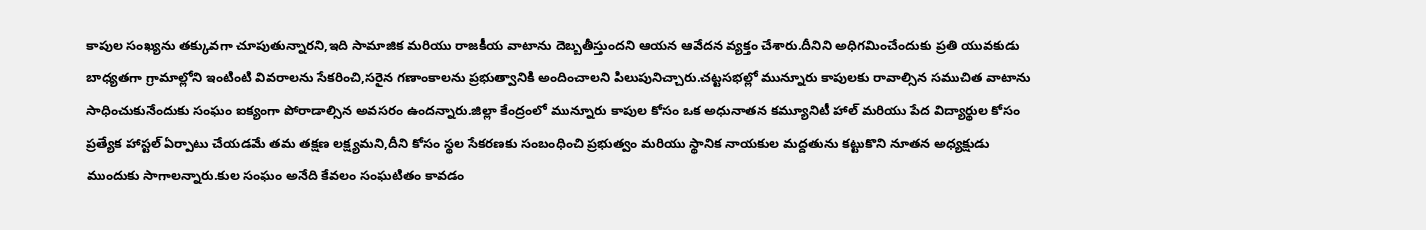కాపుల సంఖ్యను తక్కువగా చూపుతున్నారని,ఇది సామాజిక మరియు రాజకీయ వాటాను దెబ్బతీస్తుందని ఆయన ఆవేదన వ్యక్తం చేశారు.దీనిని అధిగమించేందుకు ప్రతి యువకుడు బాధ్యతగా గ్రామాల్లోని ఇంటింటి వివరాలను సేకరించి,సరైన గణాంకాలను ప్రభుత్వానికి అందించాలని పిలుపునిచ్చారు.చట్టసభల్లో మున్నూరు కాపులకు రావాల్సిన సముచిత వాటాను సాధించుకునేందుకు సంఘం ఐక్యంగా పోరాడాల్సిన అవసరం ఉందన్నారు.జిల్లా కేంద్రంలో మున్నూరు కాపుల కోసం ఒక అధునాతన కమ్యూనిటీ హాల్ మరియు పేద విద్యార్థుల కోసం ప్రత్యేక హాస్టల్ ఏర్పాటు చేయడమే తమ తక్షణ లక్ష్యమని,దీని కోసం స్థల సేకరణకు సంబంధించి ప్రభుత్వం మరియు స్థానిక నాయకుల మద్దతును కట్టుకొని నూతన అధ్యక్షుడు ముందుకు సాగాలన్నారు.కుల సంఘం అనేది కేవలం సంఘటితం కావడం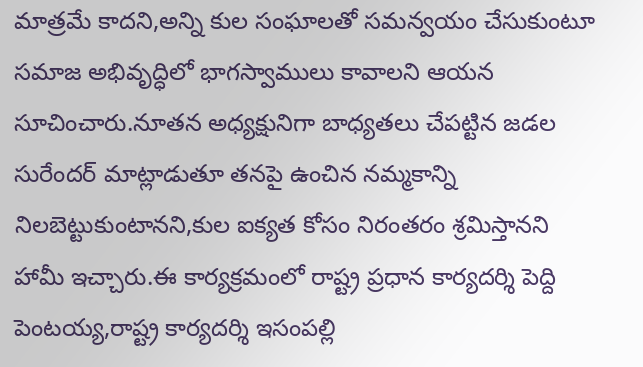మాత్రమే కాదని,అన్ని కుల సంఘాలతో సమన్వయం చేసుకుంటూ సమాజ అభివృద్ధిలో భాగస్వాములు కావాలని ఆయన సూచించారు.నూతన అధ్యక్షునిగా బాధ్యతలు చేపట్టిన జడల సురేందర్ మాట్లాడుతూ తనపై ఉంచిన నమ్మకాన్ని నిలబెట్టుకుంటానని,కుల ఐక్యత కోసం నిరంతరం శ్రమిస్తానని హామీ ఇచ్చారు.ఈ కార్యక్రమంలో రాష్ట్ర ప్రధాన కార్యదర్శి పెద్ది పెంటయ్య,రాష్ట్ర కార్యదర్శి ఇసంపల్లి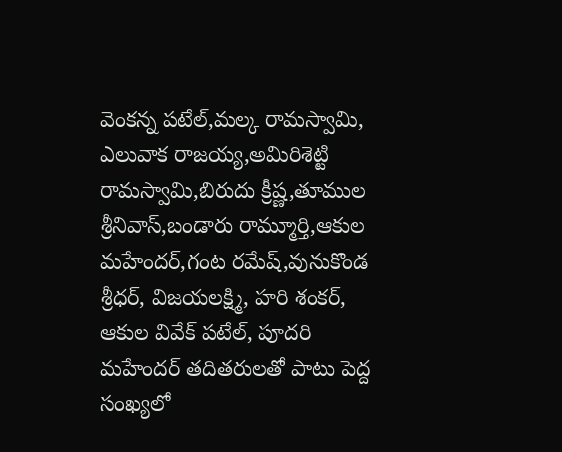వెంకన్న పటేల్,మల్క రామస్వామి, ఎలువాక రాజయ్య,అమిరిశెట్టి రామస్వామి,బిరుదు క్రీష్ణ,తూముల శ్రీనివాస్,బండారు రామ్మూర్తి,ఆకుల మహేందర్,గంట రమేష్,వునుకొండ శ్రీధర్, విజయలక్ష్మి, హరి శంకర్, ఆకుల వివేక్ పటేల్, పూదరి మహేందర్ తదితరులతో పాటు పెద్ద సంఖ్యలో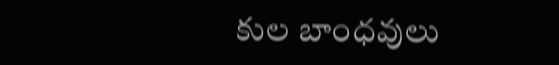కుల బాంధవులు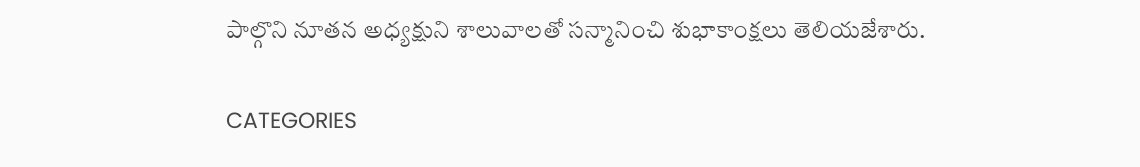పాల్గొని నూతన అధ్యక్షుని శాలువాలతో సన్మానించి శుభాకాంక్షలు తెలియజేశారు.

CATEGORIES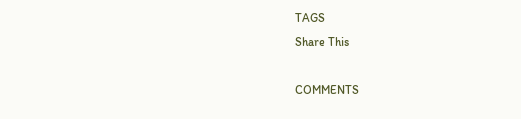TAGS
Share This

COMMENTS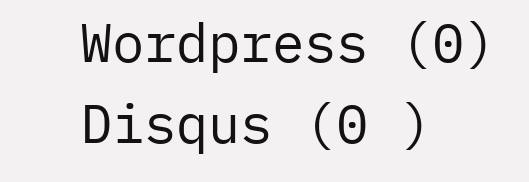Wordpress (0)
Disqus (0 )